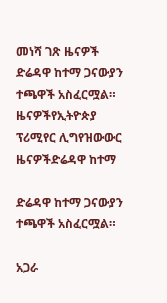መነሻ ገጽ ዜናዎች ድሬዳዋ ከተማ ጋናውያን ተጫዋች አስፈርሟል።
ዜናዎችየኢትዮጵያ ፕሪሚየር ሊግየዝውውር ዜናዎችድሬዳዋ ከተማ

ድሬዳዋ ከተማ ጋናውያን ተጫዋች አስፈርሟል።

አጋራ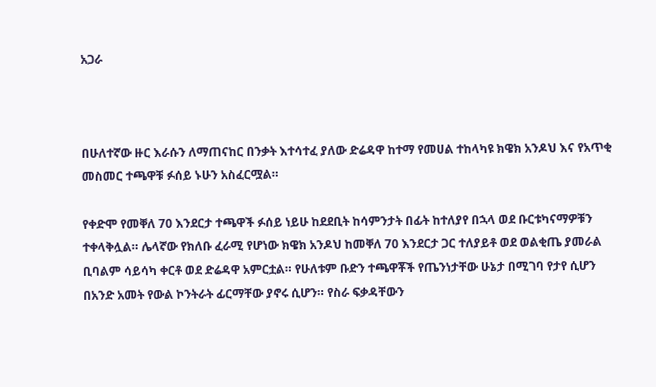አጋራ



በሁለተኛው ዙር እራሱን ለማጠናከር በንቃት እተሳተፈ ያለው ድሬዳዋ ከተማ የመሀል ተከላካዩ ክዌክ አንዶህ እና የአጥቂ መስመር ተጫዋቹ ፉሰይ ኑሁን አስፈርሟል።

የቀድሞ የመቐለ 70 እንደርታ ተጫዋች ፉሰይ ነይሁ ከደደቢት ከሳምንታት በፊት ከተለያየ በኋላ ወደ ቡርቱካናማዎቹን ተቀላቅሏል። ሌላኛው የክለቡ ፈራሚ የሆነው ክዌክ አንዶህ ከመቐለ 70 እንደርታ ጋር ተለያይቶ ወደ ወልቂጤ ያመራል ቢባልም ሳይሳካ ቀርቶ ወደ ድሬዳዋ አምርቷል። የሁለቱም ቡድን ተጫዋቾች የጤንነታቸው ሁኔታ በሚገባ የታየ ሲሆን በአንድ አመት የውል ኮንትራት ፊርማቸው ያኖሩ ሲሆን። የስራ ፍቃዳቸውን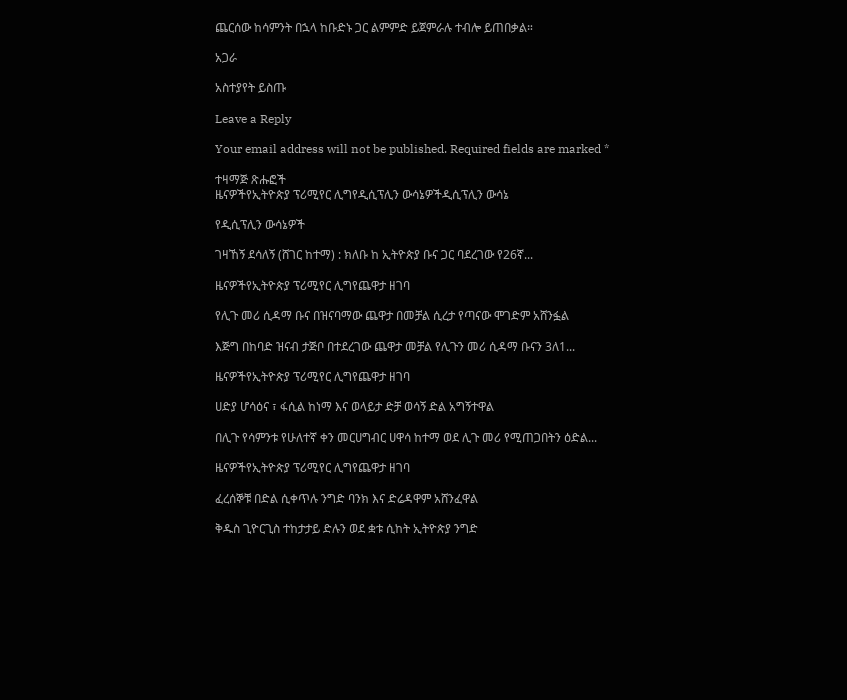ጨርሰው ከሳምንት በኋላ ከቡድኑ ጋር ልምምድ ይጀምራሉ ተብሎ ይጠበቃል።

አጋራ

አስተያየት ይስጡ

Leave a Reply

Your email address will not be published. Required fields are marked *

ተዛማጅ ጽሑፎች
ዜናዎችየኢትዮጵያ ፕሪሚየር ሊግየዲሲፕሊን ውሳኔዎችዲሲፕሊን ውሳኔ

የዲሲፕሊን ውሳኔዎች

ገዛኸኝ ደሳለኝ (ሸገር ከተማ) : ክለቡ ከ ኢትዮጵያ ቡና ጋር ባደረገው የ26ኛ...

ዜናዎችየኢትዮጵያ ፕሪሚየር ሊግየጨዋታ ዘገባ

የሊጉ መሪ ሲዳማ ቡና በዝናባማው ጨዋታ በመቻል ሲረታ የጣናው ሞገድም አሸንፏል

እጅግ በከባድ ዝናብ ታጅቦ በተደረገው ጨዋታ መቻል የሊጉን መሪ ሲዳማ ቡናን 3ለ1...

ዜናዎችየኢትዮጵያ ፕሪሚየር ሊግየጨዋታ ዘገባ

ሀድያ ሆሳዕና ፣ ፋሲል ከነማ እና ወላይታ ድቻ ወሳኝ ድል አግኝተዋል

በሊጉ የሳምንቱ የሁለተኛ ቀን መርሀግብር ሀዋሳ ከተማ ወደ ሊጉ መሪ የሚጠጋበትን ዕድል...

ዜናዎችየኢትዮጵያ ፕሪሚየር ሊግየጨዋታ ዘገባ

ፈረሰኞቹ በድል ሲቀጥሉ ንግድ ባንክ እና ድሬዳዋም አሸንፈዋል

ቅዱስ ጊዮርጊስ ተከታታይ ድሉን ወደ ቋቱ ሲከት ኢትዮጵያ ንግድ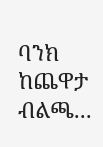ባንክ ከጨዋታ ብልጫ...